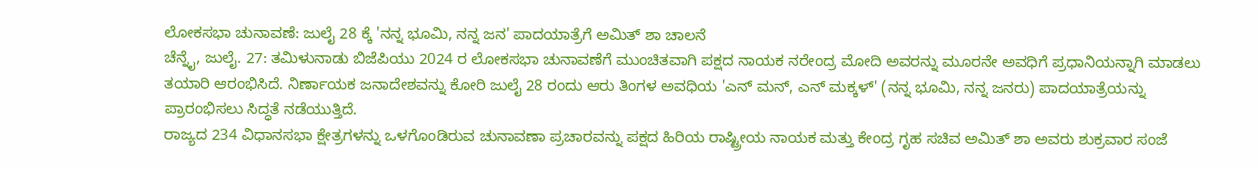ಲೋಕಸಭಾ ಚುನಾವಣೆ: ಜುಲೈ 28 ಕ್ಕೆ 'ನನ್ನ ಭೂಮಿ, ನನ್ನ ಜನ' ಪಾದಯಾತ್ರೆಗೆ ಅಮಿತ್ ಶಾ ಚಾಲನೆ
ಚೆನ್ನೈ, ಜುಲೈ. 27: ತಮಿಳುನಾಡು ಬಿಜೆಪಿಯು 2024 ರ ಲೋಕಸಭಾ ಚುನಾವಣೆಗೆ ಮುಂಚಿತವಾಗಿ ಪಕ್ಷದ ನಾಯಕ ನರೇಂದ್ರ ಮೋದಿ ಅವರನ್ನು ಮೂರನೇ ಅವಧಿಗೆ ಪ್ರಧಾನಿಯನ್ನಾಗಿ ಮಾಡಲು ತಯಾರಿ ಆರಂಭಿಸಿದೆ. ನಿರ್ಣಾಯಕ ಜನಾದೇಶವನ್ನು ಕೋರಿ ಜುಲೈ 28 ರಂದು ಆರು ತಿಂಗಳ ಅವಧಿಯ 'ಎನ್ ಮನ್, ಎನ್ ಮಕ್ಕಳ್' (ನನ್ನ ಭೂಮಿ, ನನ್ನ ಜನರು) ಪಾದಯಾತ್ರೆಯನ್ನು ಪ್ರಾರಂಭಿಸಲು ಸಿದ್ಧತೆ ನಡೆಯುತ್ತಿದೆ.
ರಾಜ್ಯದ 234 ವಿಧಾನಸಭಾ ಕ್ಷೇತ್ರಗಳನ್ನು ಒಳಗೊಂಡಿರುವ ಚುನಾವಣಾ ಪ್ರಚಾರವನ್ನು ಪಕ್ಷದ ಹಿರಿಯ ರಾಷ್ಟ್ರೀಯ ನಾಯಕ ಮತ್ತು ಕೇಂದ್ರ ಗೃಹ ಸಚಿವ ಅಮಿತ್ ಶಾ ಅವರು ಶುಕ್ರವಾರ ಸಂಜೆ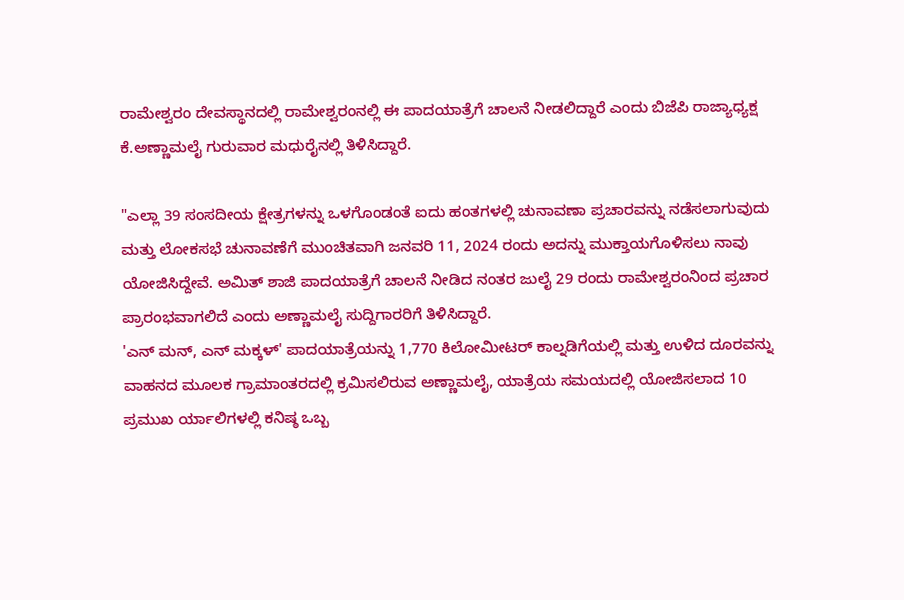ರಾಮೇಶ್ವರಂ ದೇವಸ್ಥಾನದಲ್ಲಿ ರಾಮೇಶ್ವರಂನಲ್ಲಿ ಈ ಪಾದಯಾತ್ರೆಗೆ ಚಾಲನೆ ನೀಡಲಿದ್ದಾರೆ ಎಂದು ಬಿಜೆಪಿ ರಾಜ್ಯಾಧ್ಯಕ್ಷ ಕೆ.ಅಣ್ಣಾಮಲೈ ಗುರುವಾರ ಮಧುರೈನಲ್ಲಿ ತಿಳಿಸಿದ್ದಾರೆ.

"ಎಲ್ಲಾ 39 ಸಂಸದೀಯ ಕ್ಷೇತ್ರಗಳನ್ನು ಒಳಗೊಂಡಂತೆ ಐದು ಹಂತಗಳಲ್ಲಿ ಚುನಾವಣಾ ಪ್ರಚಾರವನ್ನು ನಡೆಸಲಾಗುವುದು ಮತ್ತು ಲೋಕಸಭೆ ಚುನಾವಣೆಗೆ ಮುಂಚಿತವಾಗಿ ಜನವರಿ 11, 2024 ರಂದು ಅದನ್ನು ಮುಕ್ತಾಯಗೊಳಿಸಲು ನಾವು ಯೋಜಿಸಿದ್ದೇವೆ. ಅಮಿತ್ ಶಾಜಿ ಪಾದಯಾತ್ರೆಗೆ ಚಾಲನೆ ನೀಡಿದ ನಂತರ ಜುಲೈ 29 ರಂದು ರಾಮೇಶ್ವರಂನಿಂದ ಪ್ರಚಾರ ಪ್ರಾರಂಭವಾಗಲಿದೆ ಎಂದು ಅಣ್ಣಾಮಲೈ ಸುದ್ದಿಗಾರರಿಗೆ ತಿಳಿಸಿದ್ದಾರೆ.
'ಎನ್ ಮನ್, ಎನ್ ಮಕ್ಕಳ್' ಪಾದಯಾತ್ರೆಯನ್ನು 1,770 ಕಿಲೋಮೀಟರ್ ಕಾಲ್ನಡಿಗೆಯಲ್ಲಿ ಮತ್ತು ಉಳಿದ ದೂರವನ್ನು ವಾಹನದ ಮೂಲಕ ಗ್ರಾಮಾಂತರದಲ್ಲಿ ಕ್ರಮಿಸಲಿರುವ ಅಣ್ಣಾಮಲೈ, ಯಾತ್ರೆಯ ಸಮಯದಲ್ಲಿ ಯೋಜಿಸಲಾದ 10 ಪ್ರಮುಖ ರ್ಯಾಲಿಗಳಲ್ಲಿ ಕನಿಷ್ಠ ಒಬ್ಬ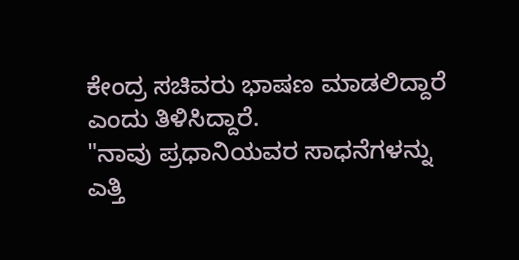ಕೇಂದ್ರ ಸಚಿವರು ಭಾಷಣ ಮಾಡಲಿದ್ದಾರೆ ಎಂದು ತಿಳಿಸಿದ್ದಾರೆ.
"ನಾವು ಪ್ರಧಾನಿಯವರ ಸಾಧನೆಗಳನ್ನು ಎತ್ತಿ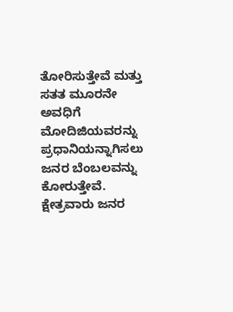ತೋರಿಸುತ್ತೇವೆ ಮತ್ತು ಸತತ ಮೂರನೇ ಅವಧಿಗೆ ಮೋದಿಜಿಯವರನ್ನು ಪ್ರಧಾನಿಯನ್ನಾಗಿಸಲು ಜನರ ಬೆಂಬಲವನ್ನು ಕೋರುತ್ತೇವೆ. ಕ್ಷೇತ್ರವಾರು ಜನರ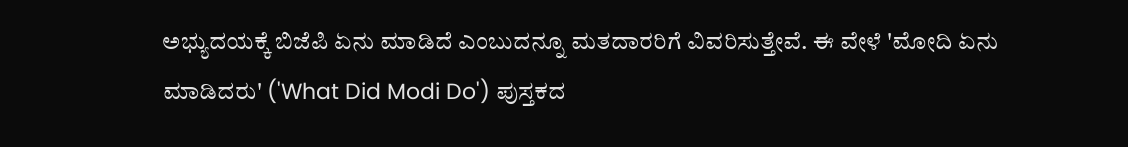ಅಭ್ಯುದಯಕ್ಕೆ ಬಿಜೆಪಿ ಏನು ಮಾಡಿದೆ ಎಂಬುದನ್ನೂ ಮತದಾರರಿಗೆ ವಿವರಿಸುತ್ತೇವೆ. ಈ ವೇಳೆ 'ಮೋದಿ ಏನು ಮಾಡಿದರು' ('What Did Modi Do') ಪುಸ್ತಕದ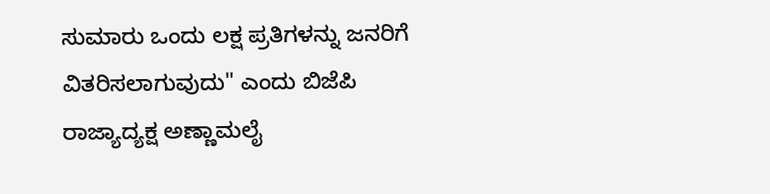ಸುಮಾರು ಒಂದು ಲಕ್ಷ ಪ್ರತಿಗಳನ್ನು ಜನರಿಗೆ ವಿತರಿಸಲಾಗುವುದು" ಎಂದು ಬಿಜೆಪಿ ರಾಜ್ಯಾದ್ಯಕ್ಷ ಅಣ್ಣಾಮಲೈ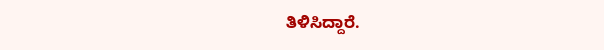ತಿಳಿಸಿದ್ದಾರೆ.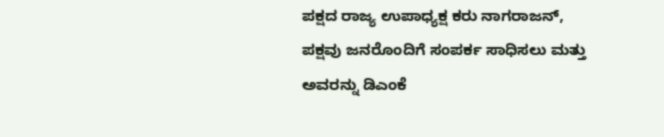ಪಕ್ಷದ ರಾಜ್ಯ ಉಪಾಧ್ಯಕ್ಷ ಕರು ನಾಗರಾಜನ್, ಪಕ್ಷವು ಜನರೊಂದಿಗೆ ಸಂಪರ್ಕ ಸಾಧಿಸಲು ಮತ್ತು ಅವರನ್ನು ಡಿಎಂಕೆ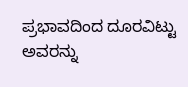ಪ್ರಭಾವದಿಂದ ದೂರವಿಟ್ಟು ಅವರನ್ನು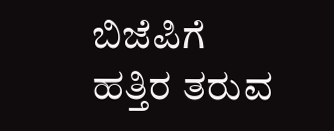ಬಿಜೆಪಿಗೆ ಹತ್ತಿರ ತರುವ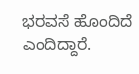ಭರವಸೆ ಹೊಂದಿದೆ ಎಂದಿದ್ದಾರೆ.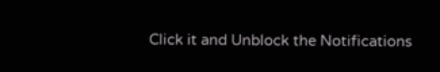Click it and Unblock the Notifications